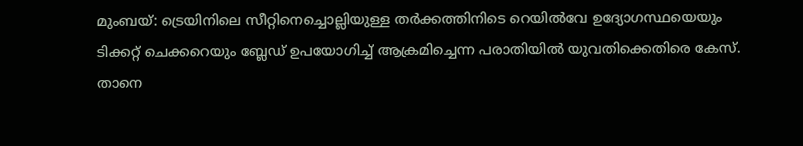മുംബയ്: ട്രെയിനിലെ സീറ്റിനെച്ചൊല്ലിയുള്ള തർക്കത്തിനിടെ റെയിൽവേ ഉദ്യോഗസ്ഥയെയും ടിക്കറ്റ് ചെക്കറെയും ബ്ലേഡ് ഉപയോഗിച്ച് ആക്രമിച്ചെന്ന പരാതിയിൽ യുവതിക്കെതിരെ കേസ്. താനെ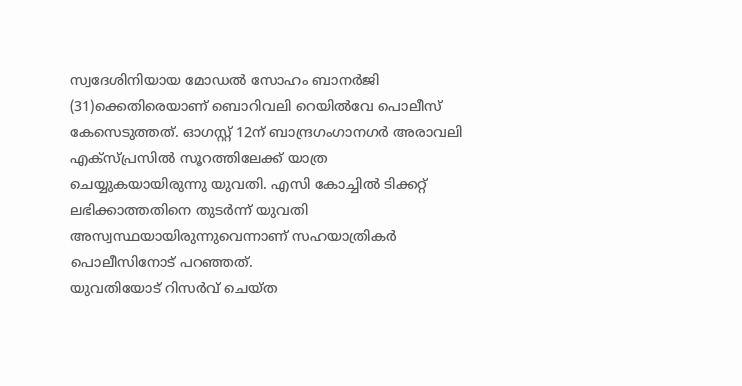സ്വദേശിനിയായ മോഡൽ സോഹം ബാനർജി (31)ക്കെതിരെയാണ് ബൊറിവലി റെയിൽവേ പൊലീസ് കേസെടുത്തത്. ഓഗസ്റ്റ് 12ന് ബാന്ദ്രഗംഗാനഗർ അരാവലി എക്സ്പ്രസിൽ സൂറത്തിലേക്ക് യാത്ര ചെയ്യുകയായിരുന്നു യുവതി. എസി കോച്ചിൽ ടിക്കറ്റ് ലഭിക്കാത്തതിനെ തുടർന്ന് യുവതി അസ്വസ്ഥയായിരുന്നുവെന്നാണ് സഹയാത്രികർ പൊലീസിനോട് പറഞ്ഞത്.
യുവതിയോട് റിസർവ് ചെയ്ത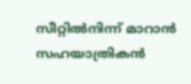സീറ്റിൽനിന്ന് മാറാൻ സഹയാത്രികൻ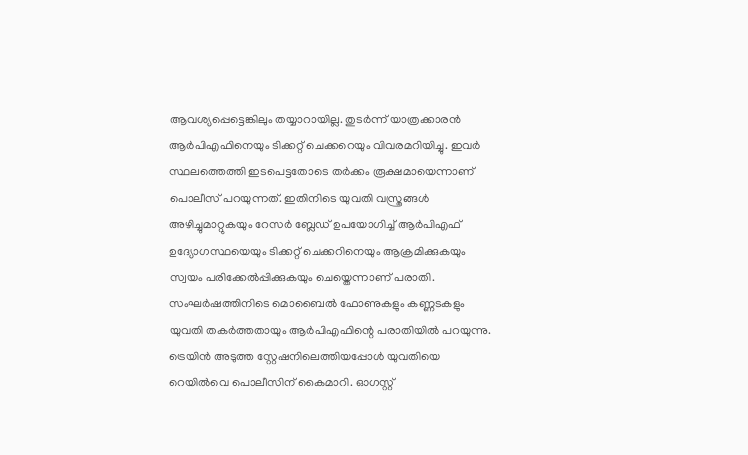ആവശ്യപ്പെട്ടെങ്കിലും തയ്യാറായില്ല. തുടർന്ന് യാത്രക്കാരൻ ആർപിഎഫിനെയും ടിക്കറ്റ് ചെക്കറെയും വിവരമറിയിച്ചു. ഇവർ സ്ഥലത്തെത്തി ഇടപെട്ടതോടെ തർക്കം രൂക്ഷമായെന്നാണ് പൊലീസ് പറയുന്നത്. ഇതിനിടെ യുവതി വസ്ത്രങ്ങൾ അഴിച്ചുമാറ്റുകയും റേസർ ബ്ലേഡ് ഉപയോഗിച്ച് ആർപിഎഫ് ഉദ്യോഗസ്ഥയെയും ടിക്കറ്റ് ചെക്കറിനെയും ആക്രമിക്കുകയും സ്വയം പരിക്കേൽപ്പിക്കുകയും ചെയ്തെന്നാണ് പരാതി.
സംഘർഷത്തിനിടെ മൊബൈൽ ഫോണുകളും കണ്ണടകളും യുവതി തകർത്തതായും ആർപിഎഫിന്റെ പരാതിയിൽ പറയുന്നു. ട്രെയിൻ അടുത്ത സ്റ്റേഷനിലെത്തിയപ്പോൾ യുവതിയെ റെയിൽവെ പൊലീസിന് കൈമാറി. ഓഗസ്റ്റ്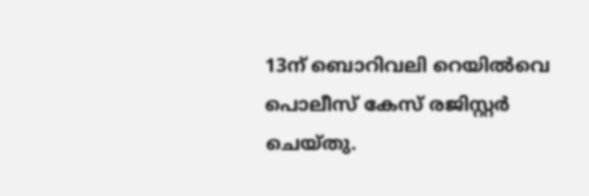13ന് ബൊറിവലി റെയിൽവെ പൊലീസ് കേസ് രജിസ്റ്റർ ചെയ്തു.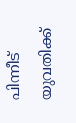പിന്നീട് യുവതിക്ക്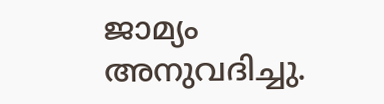ജാമ്യം അനുവദിച്ചു.